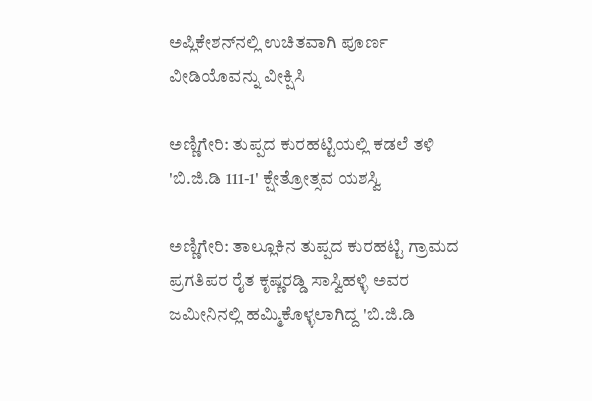ಅಪ್ಲಿಕೇಶನ್‌ನಲ್ಲಿ ಉಚಿತವಾಗಿ ಪೂರ್ಣ ವೀಡಿಯೊವನ್ನು ವೀಕ್ಷಿಸಿ

ಅಣ್ಣಿಗೇರಿ: ತುಪ್ಪದ ಕುರಹಟ್ಟಿಯಲ್ಲಿ ಕಡಲೆ ತಳಿ 'ಬಿ.ಜಿ.ಡಿ 111-1' ಕ್ಷೇತ್ರೋತ್ಸವ ಯಶಸ್ವಿ

ಅಣ್ಣಿಗೇರಿ: ತಾಲ್ಲೂಕಿನ ತುಪ್ಪದ ಕುರಹಟ್ಟಿ ಗ್ರಾಮದ ಪ್ರಗತಿಪರ ರೈತ ಕೃಷ್ಣರಡ್ಡಿ ಸಾಸ್ವಿಹಳ್ಳಿ ಅವರ ಜಮೀನಿನಲ್ಲಿ ಹಮ್ಮಿಕೊಳ್ಳಲಾಗಿದ್ದ 'ಬಿ.ಜಿ.ಡಿ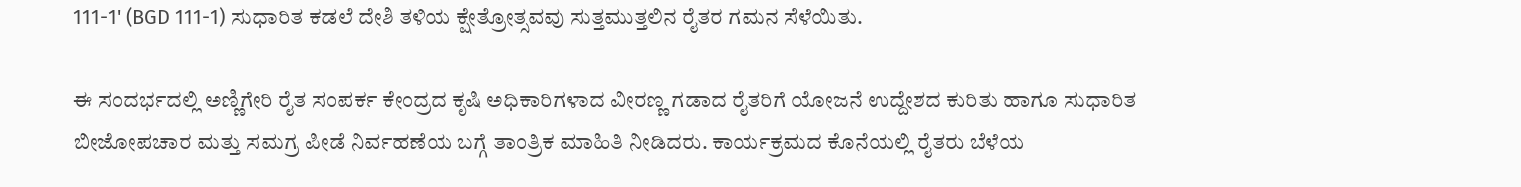111-1' (BGD 111-1) ಸುಧಾರಿತ ಕಡಲೆ ದೇಶಿ ತಳಿಯ ಕ್ಷೇತ್ರೋತ್ಸವವು ಸುತ್ತಮುತ್ತಲಿನ ರೈತರ ಗಮನ ಸೆಳೆಯಿತು.

ಈ ಸಂದರ್ಭದಲ್ಲಿ ಅಣ್ಣಿಗೇರಿ ರೈತ ಸಂಪರ್ಕ ಕೇಂದ್ರದ ಕೃಷಿ ಅಧಿಕಾರಿಗಳಾದ ವೀರಣ್ಣ ಗಡಾದ ರೈತರಿಗೆ ಯೋಜನೆ ಉದ್ದೇಶದ ಕುರಿತು ಹಾಗೂ ಸುಧಾರಿತ ಬೀಜೋಪಚಾರ ಮತ್ತು ಸಮಗ್ರ ಪೀಡೆ ನಿರ್ವಹಣೆಯ ಬಗ್ಗೆ ತಾಂತ್ರಿಕ ಮಾಹಿತಿ ನೀಡಿದರು. ಕಾರ್ಯಕ್ರಮದ ಕೊನೆಯಲ್ಲಿ ರೈತರು ಬೆಳೆಯ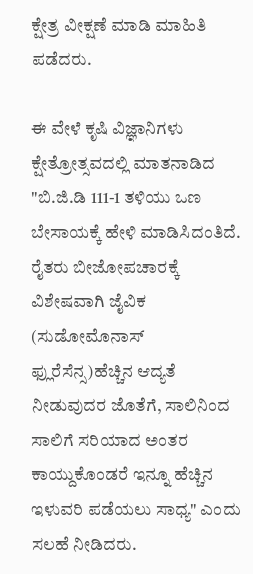ಕ್ಷೇತ್ರ ವೀಕ್ಷಣೆ ಮಾಡಿ ಮಾಹಿತಿ ಪಡೆದರು.

ಈ ವೇಳೆ ಕೃಷಿ ವಿಜ್ಞಾನಿಗಳು ಕ್ಷೇತ್ರೋತ್ಸವದಲ್ಲಿ ಮಾತನಾಡಿದ "ಬಿ.ಜಿ.ಡಿ 111-1 ತಳಿಯು ಒಣ ಬೇಸಾಯಕ್ಕೆ ಹೇಳಿ ಮಾಡಿಸಿದಂತಿದೆ. ರೈತರು ಬೀಜೋಪಚಾರಕ್ಕೆ ವಿಶೇಷವಾಗಿ ಜೈವಿಕ (ಸುಡೋಮೊನಾಸ್ ಫ್ಲುರೆಸೆನ್ಸ)ಹೆಚ್ಚಿನ ಆದ್ಯತೆ ನೀಡುವುದರ ಜೊತೆಗೆ, ಸಾಲಿನಿಂದ ಸಾಲಿಗೆ ಸರಿಯಾದ ಅಂತರ ಕಾಯ್ದುಕೊಂಡರೆ ಇನ್ನೂ ಹೆಚ್ಚಿನ ಇಳುವರಿ ಪಡೆಯಲು ಸಾಧ್ಯ" ಎಂದು ಸಲಹೆ ನೀಡಿದರು.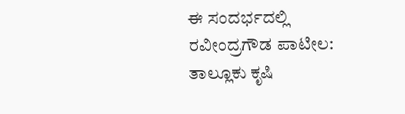ಈ ಸಂದರ್ಭದಲ್ಲಿ ರವೀಂದ್ರಗೌಡ ಪಾಟೀಲ: ತಾಲ್ಲೂಕು ಕೃಷಿ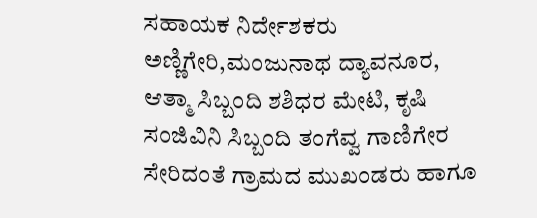ಸಹಾಯಕ ನಿರ್ದೇಶಕರು ಅಣ್ಣಿಗೇರಿ,ಮಂಜುನಾಥ ದ್ಯಾವನೂರ, ಆತ್ಮಾ ಸಿಬ್ಬಂದಿ ಶಶಿಧರ ಮೇಟಿ, ಕೃಷಿ ಸಂಜಿವಿನಿ ಸಿಬ್ಬಂದಿ ತಂಗೆವ್ವ ಗಾಣಿಗೇರ ಸೇರಿದಂತೆ ಗ್ರಾಮದ ಮುಖಂಡರು ಹಾಗೂ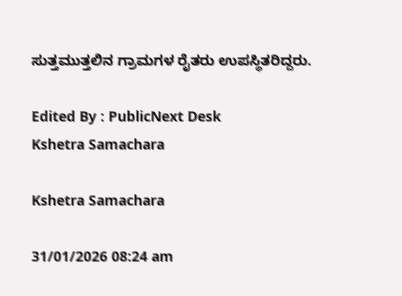ಸುತ್ತಮುತ್ತಲಿನ ಗ್ರಾಮಗಳ ರೈತರು ಉಪಸ್ಥಿತರಿದ್ದರು.

Edited By : PublicNext Desk
Kshetra Samachara

Kshetra Samachara

31/01/2026 08:24 am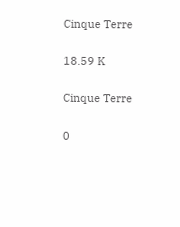Cinque Terre

18.59 K

Cinque Terre

0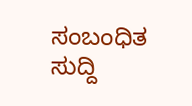ಸಂಬಂಧಿತ ಸುದ್ದಿ